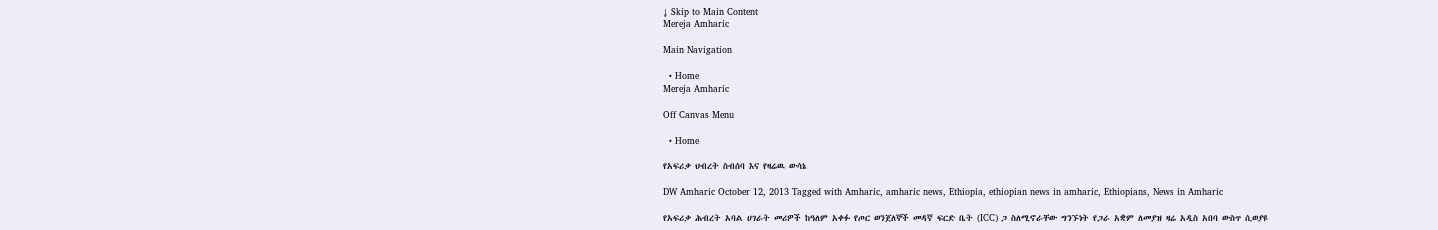↓ Skip to Main Content
Mereja Amharic

Main Navigation

  • Home
Mereja Amharic

Off Canvas Menu

  • Home

የአፍሪቃ ህብረት ስብሰባ እና የዛሬዉ ውሳኔ

DW Amharic October 12, 2013 Tagged with Amharic, amharic news, Ethiopia, ethiopian news in amharic, Ethiopians, News in Amharic

የአፍሪቃ ሕብረት አባል ሀገራት መሪዎች ከዓለም አቀፉ የጦር ወንጀለኞች መዳኛ ፍርድ ቤት (ICC) ጋ ስለሚኖራቸው ግንኙነት የጋራ አቋም ለመያዝ ዛሬ አዲስ አበባ ውስጥ ሲወያዩ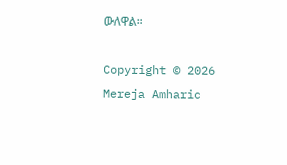ውለዋል።

Copyright © 2026 Mereja Amharic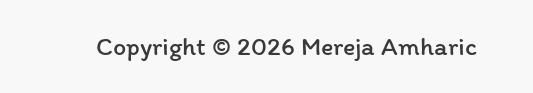Copyright © 2026 Mereja Amharic